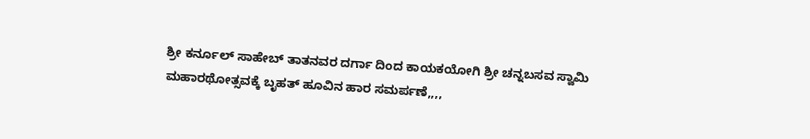ಶ್ರೀ ಕರ್ನೂಲ್ ಸಾಹೇಬ್ ತಾತನವರ ದರ್ಗಾ ದಿಂದ ಕಾಯಕಯೋಗಿ ಶ್ರೀ ಚನ್ನಬಸವ ಸ್ವಾಮಿ ಮಹಾರಥೋತ್ಸವಕ್ಕೆ ಬೃಹತ್ ಹೂವಿನ ಹಾರ ಸಮರ್ಪಣೆ,,,,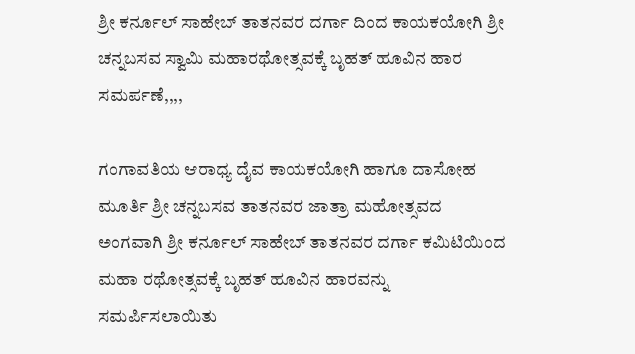ಶ್ರೀ ಕರ್ನೂಲ್ ಸಾಹೇಬ್ ತಾತನವರ ದರ್ಗಾ ದಿಂದ ಕಾಯಕಯೋಗಿ ಶ್ರೀ ಚನ್ನಬಸವ ಸ್ವಾಮಿ ಮಹಾರಥೋತ್ಸವಕ್ಕೆ ಬೃಹತ್ ಹೂವಿನ ಹಾರ ಸಮರ್ಪಣೆ,,,,

ಗಂಗಾವತಿಯ ಆರಾಧ್ಯ ದೈವ ಕಾಯಕಯೋಗಿ ಹಾಗೂ ದಾಸೋಹ ಮೂರ್ತಿ ಶ್ರೀ ಚನ್ನಬಸವ ತಾತನವರ ಜಾತ್ರಾ ಮಹೋತ್ಸವದ ಅಂಗವಾಗಿ ಶ್ರೀ ಕರ್ನೂಲ್ ಸಾಹೇಬ್ ತಾತನವರ ದರ್ಗಾ ಕಮಿಟಿಯಿಂದ ಮಹಾ ರಥೋತ್ಸವಕ್ಕೆ ಬೃಹತ್ ಹೂವಿನ ಹಾರವನ್ನು ಸಮರ್ಪಿಸಲಾಯಿತು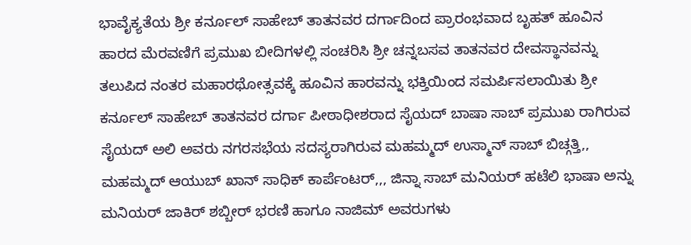ಭಾವೈಕ್ಯತೆಯ ಶ್ರೀ ಕರ್ನೂಲ್ ಸಾಹೇಬ್ ತಾತನವರ ದರ್ಗಾದಿಂದ ಪ್ರಾರಂಭವಾದ ಬೃಹತ್ ಹೂವಿನ ಹಾರದ ಮೆರವಣಿಗೆ ಪ್ರಮುಖ ಬೀದಿಗಳಲ್ಲಿ ಸಂಚರಿಸಿ ಶ್ರೀ ಚನ್ನಬಸವ ತಾತನವರ ದೇವಸ್ಥಾನವನ್ನು ತಲುಪಿದ ನಂತರ ಮಹಾರಥೋತ್ಸವಕ್ಕೆ ಹೂವಿನ ಹಾರವನ್ನು ಭಕ್ತಿಯಿಂದ ಸಮರ್ಪಿಸಲಾಯಿತು ಶ್ರೀ ಕರ್ನೂಲ್ ಸಾಹೇಬ್ ತಾತನವರ ದರ್ಗಾ ಪೀಠಾಧೀಶರಾದ ಸೈಯದ್ ಬಾಷಾ ಸಾಬ್ ಪ್ರಮುಖ ರಾಗಿರುವ ಸೈಯದ್ ಅಲಿ ಅವರು ನಗರಸಭೆಯ ಸದಸ್ಯರಾಗಿರುವ ಮಹಮ್ಮದ್ ಉಸ್ಮಾನ್ ಸಾಬ್ ಬಿಚ್ಗತ್ತಿ,, ಮಹಮ್ಮದ್ ಆಯುಬ್ ಖಾನ್ ಸಾಧಿಕ್ ಕಾರ್ಪೆಂಟರ್,,, ಜಿನ್ನಾ ಸಾಬ್ ಮನಿಯರ್ ಹಟೆಲಿ ಭಾಷಾ ಅನ್ನು ಮನಿಯರ್ ಜಾಕಿರ್ ಶಬ್ಬೀರ್ ಭರಣಿ ಹಾಗೂ ನಾಜಿಮ್ ಅವರುಗಳು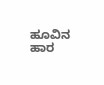ಹೂವಿನ ಹಾರ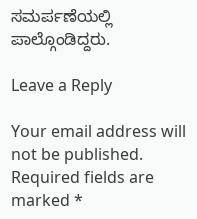ಸಮರ್ಪಣೆಯಲ್ಲಿ ಪಾಲ್ಗೊಂಡಿದ್ದರು.

Leave a Reply

Your email address will not be published. Required fields are marked *